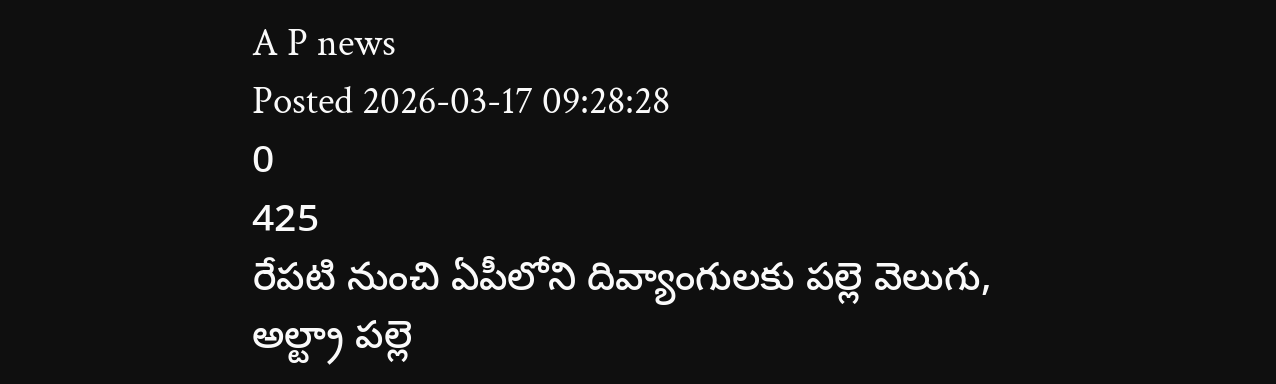A P news
Posted 2026-03-17 09:28:28
0
425
రేపటి నుంచి ఏపీలోని దివ్యాంగులకు పల్లె వెలుగు, అల్ట్రా పల్లె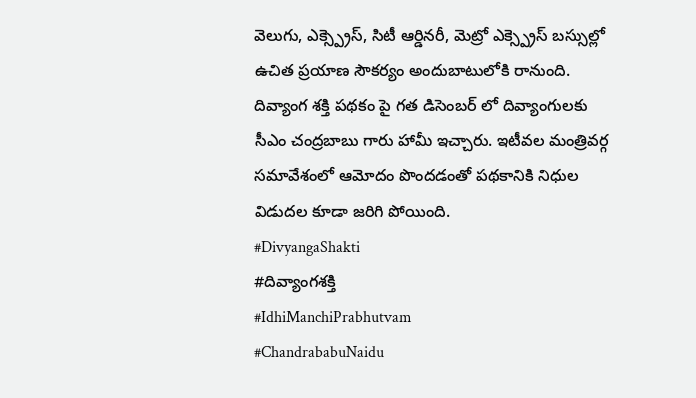వెలుగు, ఎక్స్ప్రెస్, సిటీ ఆర్డినరీ, మెట్రో ఎక్స్ప్రెస్ బస్సుల్లో ఉచిత ప్రయాణ సౌకర్యం అందుబాటులోకి రానుంది. దివ్యాంగ శక్తి పథకం పై గత డిసెంబర్ లో దివ్యాంగులకు సీఎం చంద్రబాబు గారు హామీ ఇచ్చారు. ఇటీవల మంత్రివర్గ సమావేశంలో ఆమోదం పొందడంతో పథకానికి నిధుల విడుదల కూడా జరిగి పోయింది.
#DivyangaShakti
#దివ్యాంగశక్తి
#IdhiManchiPrabhutvam
#ChandrababuNaidu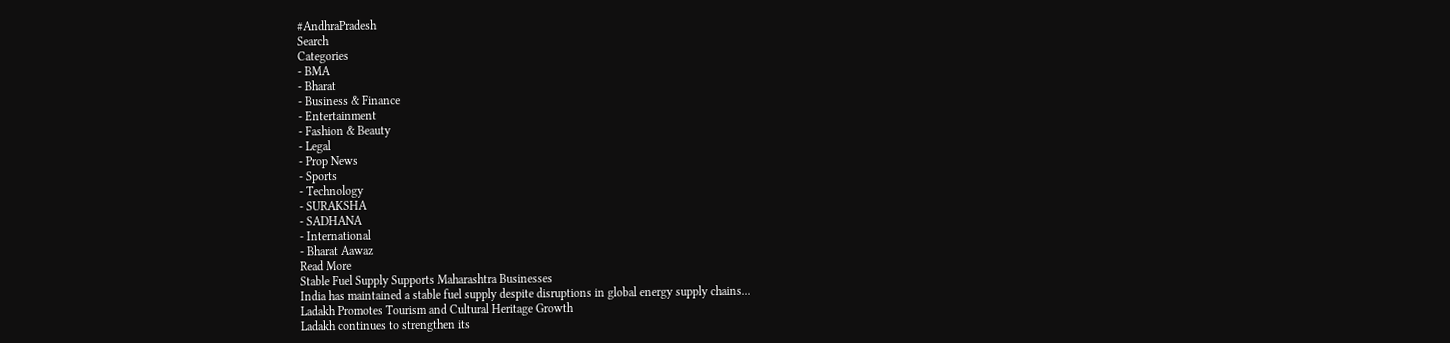#AndhraPradesh
Search
Categories
- BMA
- Bharat
- Business & Finance
- Entertainment
- Fashion & Beauty
- Legal
- Prop News
- Sports
- Technology
- SURAKSHA
- SADHANA
- International
- Bharat Aawaz
Read More
Stable Fuel Supply Supports Maharashtra Businesses
India has maintained a stable fuel supply despite disruptions in global energy supply chains...
Ladakh Promotes Tourism and Cultural Heritage Growth
Ladakh continues to strengthen its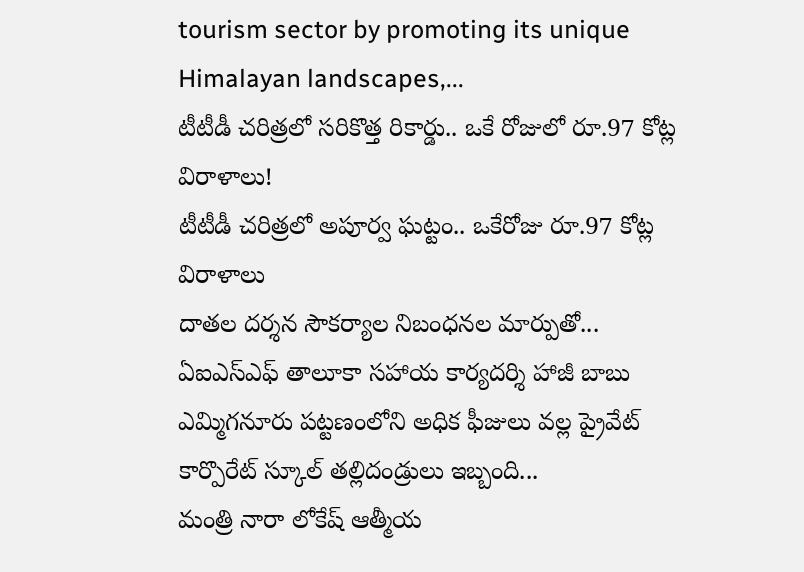tourism sector by promoting its unique Himalayan landscapes,...
టీటీడీ చరిత్రలో సరికొత్త రికార్డు.. ఒకే రోజులో రూ.97 కోట్ల విరాళాలు!
టీటీడీ చరిత్రలో అపూర్వ ఘట్టం.. ఒకేరోజు రూ.97 కోట్ల విరాళాలు
దాతల దర్శన సౌకర్యాల నిబంధనల మార్పుతో...
ఏఐఎస్ఎఫ్ తాలూకా సహాయ కార్యదర్శి హాజీ బాబు
ఎమ్మిగనూరు పట్టణంలోని అధిక ఫీజులు వల్ల ప్రైవేట్ కార్పొరేట్ స్కూల్ తల్లిదండ్రులు ఇబ్బంది...
మంత్రి నారా లోకేష్ ఆత్మీయ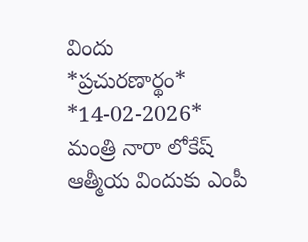విందు
*ప్రచురణార్థం* *14-02-2026*
మంత్రి నారా లోకేష్ ఆత్మీయ విందుకు ఎంపీ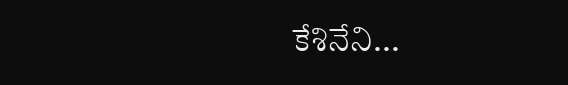కేశినేని...